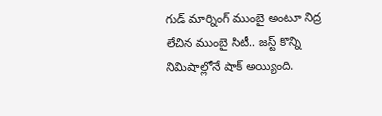గుడ్ మార్నింగ్ ముంబై అంటూ నిద్ర లేచిన ముంబై సిటీ.. జస్ట్ కొన్ని నిమిషాల్లోనే షాక్ అయ్యింది.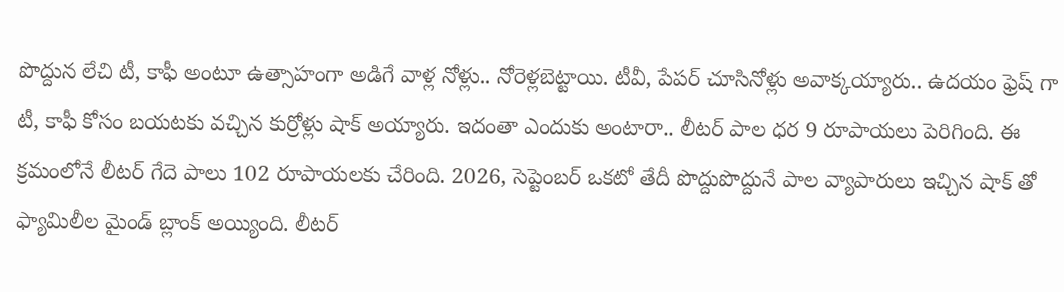పొద్దున లేచి టీ, కాఫీ అంటూ ఉత్సాహంగా అడిగే వాళ్ల నోళ్లు.. నోరెళ్లబెట్టాయి. టీవీ, పేపర్ చూసినోళ్లు అవాక్కయ్యారు.. ఉదయం ఫ్రెష్ గా టీ, కాఫీ కోసం బయటకు వచ్చిన కుర్రోళ్లు షాక్ అయ్యారు. ఇదంతా ఎందుకు అంటారా.. లీటర్ పాల ధర 9 రూపాయలు పెరిగింది. ఈ క్రమంలోనే లీటర్ గేదె పాలు 102 రూపాయలకు చేరింది. 2026, సెప్టెంబర్ ఒకటో తేదీ పొద్దుపొద్దునే పాల వ్యాపారులు ఇచ్చిన షాక్ తో ఫ్యామిలీల మైండ్ బ్లాంక్ అయ్యింది. లీటర్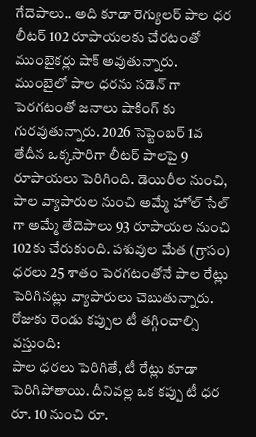గేదెపాలు.. అది కూడా రెగ్యులర్ పాల ధర లీటర్ 102 రూపాయలకు చేరటంతో ముంబైకర్లు షాక్ అవుతున్నారు.
ముంబైలో పాల ధరను సడెన్ గా పెరగటంతో జనాలు షాకింగ్ కు గురవుతున్నారు. 2026 సెప్టెంబర్ 1వ తేదీన ఒక్కసారిగా లీటర్ పాలపై 9 రూపాయలు పెరిగింది. డెయిరీల నుంచి, పాల వ్యాపారుల నుంచి అమ్మే హోల్ సేల్ గా అమ్మే తేదెపాలు 93 రూపాయల నుంచి 102కు చేరుకుంది. పశువుల మేత (గ్రాసం) ధరలు 25 శాతం పెరగటంతోనే పాల రేట్లు పెరిగినట్లు వ్యాపారులు చెబుతున్నారు.
రోజుకు రెండు కప్పుల టీ తగ్గించాల్సి వస్తుంది:
పాల ధరలు పెరిగితే, టీ రేట్లు కూడా పెరిగిపోతాయి. దీనివల్ల ఒక కప్పు టీ ధర రూ. 10 నుంచి రూ.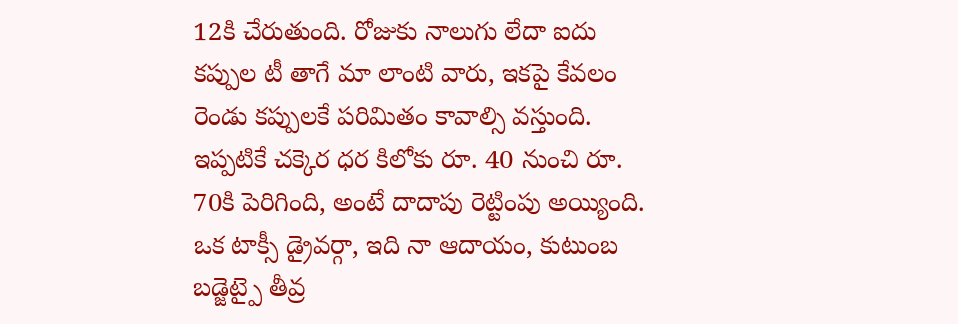12కి చేరుతుంది. రోజుకు నాలుగు లేదా ఐదు కప్పుల టీ తాగే మా లాంటి వారు, ఇకపై కేవలం రెండు కప్పులకే పరిమితం కావాల్సి వస్తుంది. ఇప్పటికే చక్కెర ధర కిలోకు రూ. 40 నుంచి రూ. 70కి పెరిగింది, అంటే దాదాపు రెట్టింపు అయ్యింది. ఒక టాక్సీ డ్రైవర్గా, ఇది నా ఆదాయం, కుటుంబ బడ్జెట్పై తీవ్ర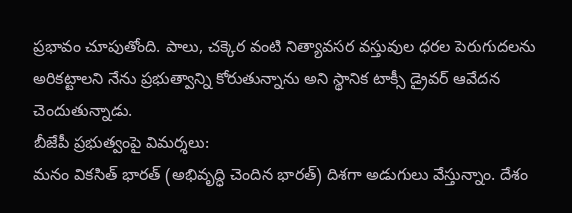ప్రభావం చూపుతోంది. పాలు, చక్కెర వంటి నిత్యావసర వస్తువుల ధరల పెరుగుదలను అరికట్టాలని నేను ప్రభుత్వాన్ని కోరుతున్నాను అని స్థానిక టాక్సీ డ్రైవర్ ఆవేదన చెందుతున్నాడు.
బీజేపీ ప్రభుత్వంపై విమర్శలు:
మనం వికసిత్ భారత్ (అభివృద్ధి చెందిన భారత్) దిశగా అడుగులు వేస్తున్నాం. దేశం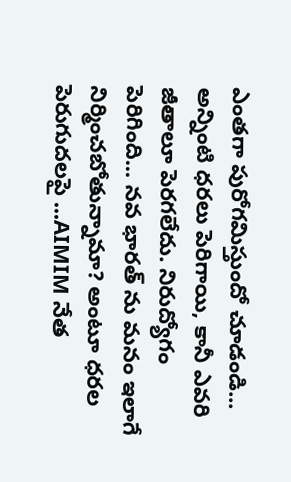ఎంతగా పురోగమిస్తుందో చూడండి... అన్నింటి ధరలు పెరిగాయి, కానీ ఎవరి జీతాలూ పెరగలేదు. నిరుద్యోగం పెరిగింది... నవ భారత్ ను మనం ఇలాగే నిర్మించబోతున్నామా? అంటూ ధరల పెరుగుదలపై ...AIMIM నేత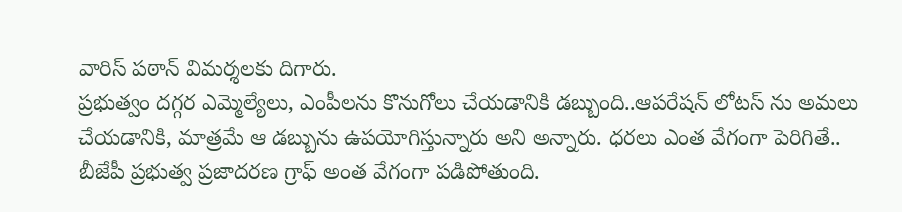వారిస్ పఠాన్ విమర్శలకు దిగారు.
ప్రభుత్వం దగ్గర ఎమ్మెల్యేలు, ఎంపీలను కొనుగోలు చేయడానికి డబ్బుంది..ఆపరేషన్ లోటస్ ను అమలు చేయడానికి, మాత్రమే ఆ డబ్బును ఉపయోగిస్తున్నారు అని అన్నారు. ధరలు ఎంత వేగంగా పెరిగితే.. బీజేపీ ప్రభుత్వ ప్రజాదరణ గ్రాఫ్ అంత వేగంగా పడిపోతుంది.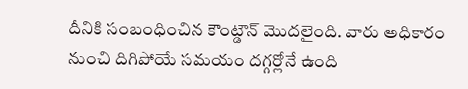దీనికి సంబంధించిన కౌంట్డౌన్ మొదలైంది. వారు అధికారం నుంచి దిగిపోయే సమయం దగ్గర్లోనే ఉంది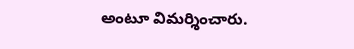అంటూ విమర్శించారు.